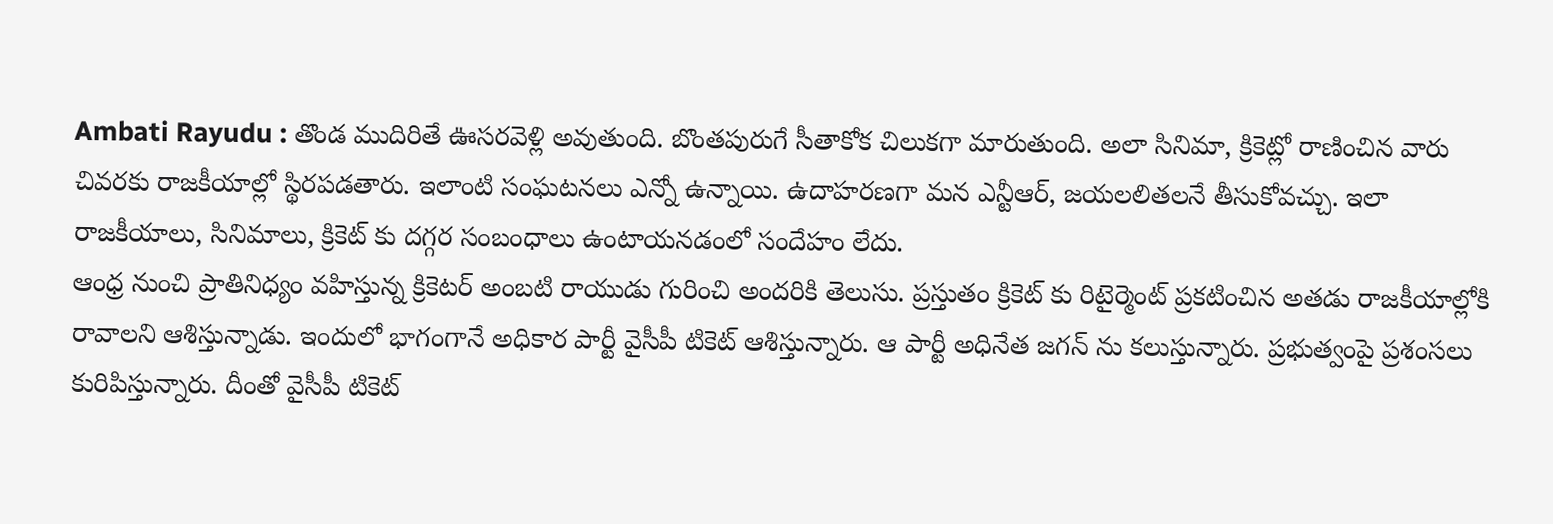Ambati Rayudu : తొండ ముదిరితే ఊసరవెళ్లి అవుతుంది. బొంతపురుగే సీతాకోక చిలుకగా మారుతుంది. అలా సినిమా, క్రికెట్లో రాణించిన వారు చివరకు రాజకీయాల్లో స్థిరపడతారు. ఇలాంటి సంఘటనలు ఎన్నో ఉన్నాయి. ఉదాహరణగా మన ఎన్టీఆర్, జయలలితలనే తీసుకోవచ్చు. ఇలా రాజకీయాలు, సినిమాలు, క్రికెట్ కు దగ్గర సంబంధాలు ఉంటాయనడంలో సందేహం లేదు.
ఆంధ్ర నుంచి ప్రాతినిధ్యం వహిస్తున్న క్రికెటర్ అంబటి రాయుడు గురించి అందరికి తెలుసు. ప్రస్తుతం క్రికెట్ కు రిటైర్మెంట్ ప్రకటించిన అతడు రాజకీయాల్లోకి రావాలని ఆశిస్తున్నాడు. ఇందులో భాగంగానే అధికార పార్టీ వైసీపీ టికెట్ ఆశిస్తున్నారు. ఆ పార్టీ అధినేత జగన్ ను కలుస్తున్నారు. ప్రభుత్వంపై ప్రశంసలు కురిపిస్తున్నారు. దీంతో వైసీపీ టికెట్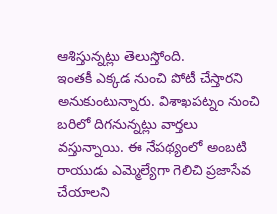ఆశిస్తున్నట్లు తెలుస్తోంది.
ఇంతకీ ఎక్కడ నుంచి పోటీ చేస్తారని అనుకుంటున్నారు. విశాఖపట్నం నుంచి బరిలో దిగనున్నట్లు వార్తలు వస్తున్నాయి. ఈ నేపథ్యంలో అంబటి రాయుడు ఎమ్మెల్యేగా గెలిచి ప్రజాసేవ చేయాలని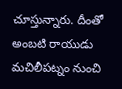చూస్తున్నారు. దీంతో అంబటి రాయుడు మచిలీపట్నం నుంచి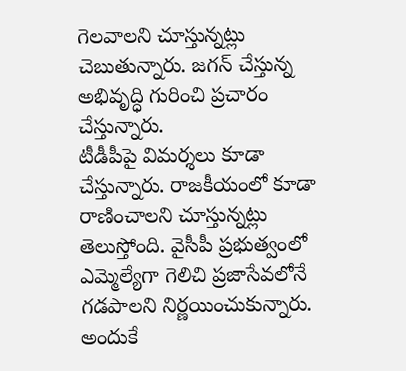గెలవాలని చూస్తున్నట్లు చెబుతున్నారు. జగన్ చేస్తున్న అభివృద్ధి గురించి ప్రచారం చేస్తున్నారు.
టీడీపీపై విమర్శలు కూడా చేస్తున్నారు. రాజకీయంలో కూడా రాణించాలని చూస్తున్నట్లు తెలుస్తోంది. వైసీపీ ప్రభుత్వంలో ఎమ్మెల్యేగా గెలిచి ప్రజాసేవలోనే గడపాలని నిర్ణయించుకున్నారు. అందుకే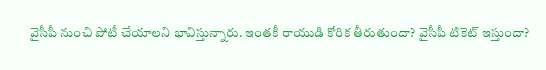వైసీపీ నుంచి పోటీ చేయాలని భావిస్తున్నారు. ఇంతకీ రాయుడి కోరిక తీరుతుందా? వైసీపీ టికెట్ ఇస్తుందా?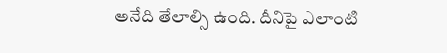అనేది తేలాల్సి ఉంది. దీనిపై ఎలాంటి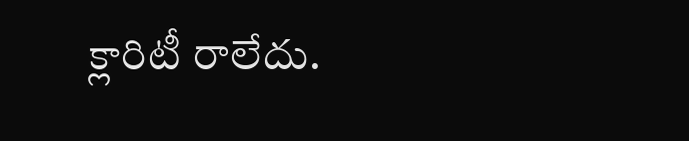క్లారిటీ రాలేదు.